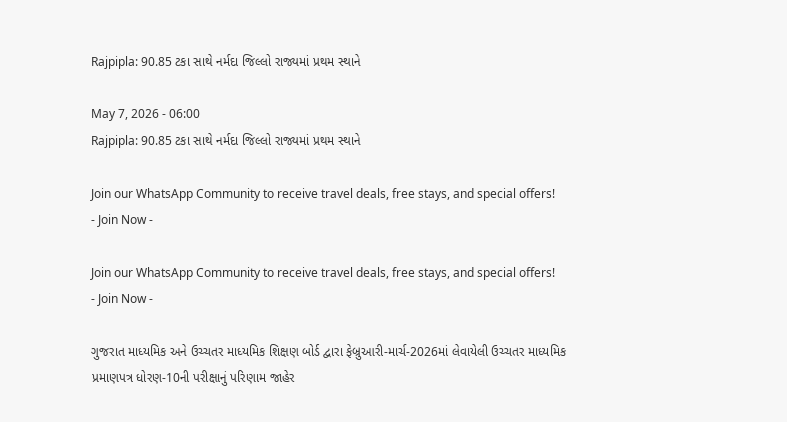Rajpipla: 90.85 ટકા સાથે નર્મદા જિલ્લો રાજ્યમાં પ્રથમ સ્થાને

May 7, 2026 - 06:00
Rajpipla: 90.85 ટકા સાથે નર્મદા જિલ્લો રાજ્યમાં પ્રથમ સ્થાને

Join our WhatsApp Community to receive travel deals, free stays, and special offers!
- Join Now -

Join our WhatsApp Community to receive travel deals, free stays, and special offers!
- Join Now -

ગુજરાત માધ્યમિક અને ઉચ્ચતર માધ્યમિક શિક્ષણ બોર્ડ દ્વારા ફેબ્રુઆરી-માર્ચ-2026માં લેવાયેલી ઉચ્ચતર માધ્યમિક પ્રમાણપત્ર ધોરણ-10ની પરીક્ષાનું પરિણામ જાહેર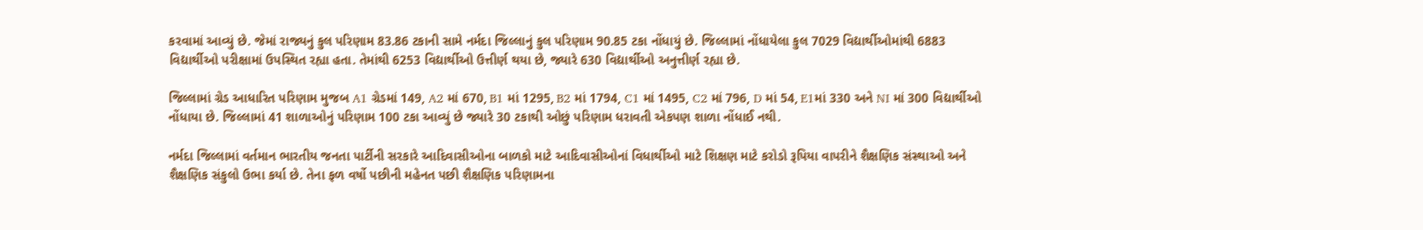કરવામાં આવ્યું છે. જેમાં રાજ્યનું કુલ પરિણામ 83.86 ટકાની સામે નર્મદા જિલ્લાનું કુલ પરિણામ 90.85 ટકા નોંધાયું છે. જિલ્લામાં નોંધાયેલા કુલ 7029 વિદ્યાર્થીઓમાંથી 6883 વિદ્યાર્થીઓ પરીક્ષામાં ઉપસ્થિત રહ્યા હતા. તેમાંથી 6253 વિદ્યાર્થીઓ ઉત્તીર્ણ થયા છે, જ્યારે 630 વિદ્યાર્થીઓ અનુત્તીર્ણ રહ્યા છે.

જિલ્લામાં ગ્રેડ આધારિત પરિણામ મુજબ A1 ગ્રેડમાં 149, A2 માં 670, B1 માં 1295, B2 માં 1794, C1 માં 1495, C2 માં 796, D માં 54, E1માં 330 અને NI માં 300 વિદ્યાર્થીઓ નોંધાયા છે. જિલ્લામાં 41 શાળાઓનું પરિણામ 100 ટકા આવ્યું છે જ્યારે 30 ટકાથી ઓછું પરિણામ ધરાવતી એકપણ શાળા નોંધાઈ નથી.

નર્મદા જિલ્લામાં વર્તમાન ભારતીય જનતા પાર્ટીની સરકારે આદિવાસીઓના બાળકો માટે આદિવાસીઓનાં વિધાર્થીઓ માટે શિક્ષણ માટે કરોડો રૂપિયા વાપરીને શૈક્ષણિક સંસ્થાઓ અને શૈક્ષણિક સંકુલો ઉભા કર્યા છે. તેના ફળ વર્ષો પછીની મહેનત પછી શૈક્ષણિક પરિણામના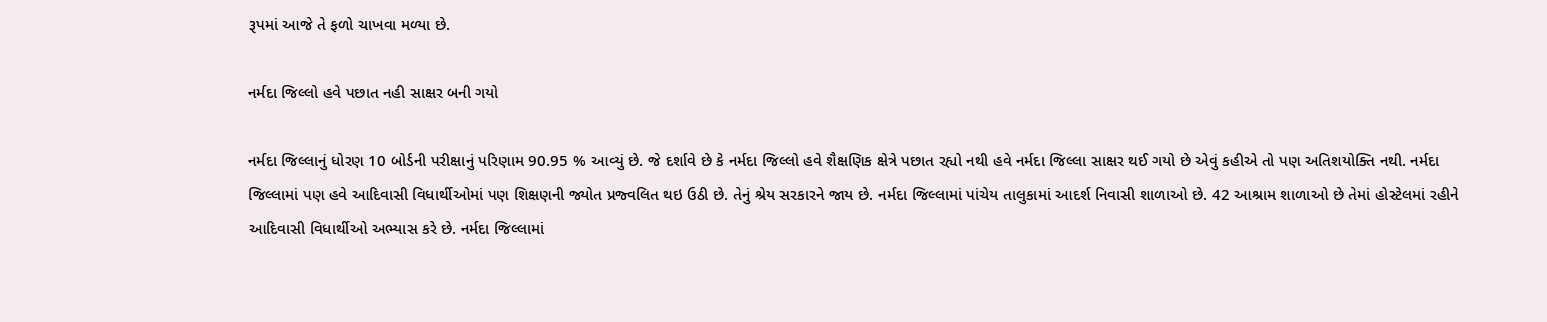રૂપમાં આજે તે ફળો ચાખવા મળ્યા છે.

નર્મદા જિલ્લો હવે પછાત નહી સાક્ષર બની ગયો

નર્મદા જિલ્લાનું ધોરણ 10 બોર્ડની પરીક્ષાનું પરિણામ 90.95 % આવ્યું છે. જે દર્શાવે છે કે નર્મદા જિલ્લો હવે શૈક્ષણિક ક્ષેત્રે પછાત રહ્યો નથી હવે નર્મદા જિલ્લા સાક્ષર થઈ ગયો છે એવું કહીએ તો પણ અતિશયોક્તિ નથી. નર્મદા જિલ્લામાં પણ હવે આદિવાસી વિધાર્થીઓમાં પણ શિક્ષણની જ્યોત પ્રજ્વલિત થઇ ઉઠી છે. તેનું શ્રેય સરકારને જાય છે. નર્મદા જિલ્લામાં પાંચેય તાલુકામાં આદર્શ નિવાસી શાળાઓ છે. 42 આશ્રામ શાળાઓ છે તેમાં હોસ્ટેલમાં રહીને આદિવાસી વિધાર્થીઓ અભ્યાસ કરે છે. નર્મદા જિલ્લામાં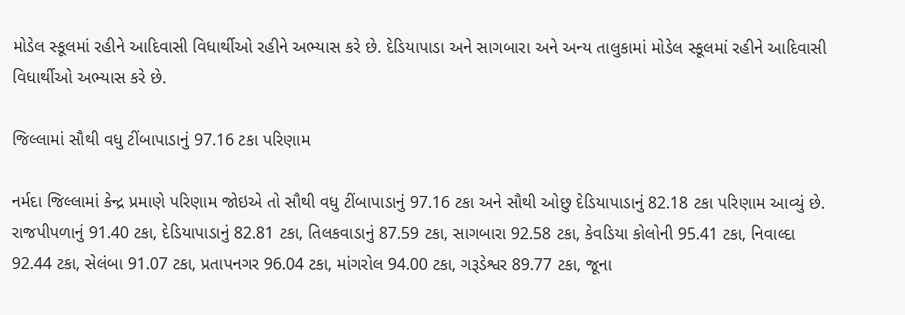મોડેલ સ્કૂલમાં રહીને આદિવાસી વિધાર્થીઓ રહીને અભ્યાસ કરે છે. દેડિયાપાડા અને સાગબારા અને અન્ય તાલુકામાં મોડેલ સ્કૂલમાં રહીને આદિવાસી વિધાર્થીઓ અભ્યાસ કરે છે.

જિલ્લામાં સૌથી વધુ ટીંબાપાડાનું 97.16 ટકા પરિણામ

નર્મદા જિલ્લામાં કેન્દ્ર પ્રમાણે પરિણામ જોઇએ તો સૌથી વધુ ટીંબાપાડાનું 97.16 ટકા અને સૌથી ઓછુ દેડિયાપાડાનું 82.18 ટકા પરિણામ આવ્યું છે. રાજપીપળાનું 91.40 ટકા, દેડિયાપાડાનું 82.81 ટકા, તિલકવાડાનું 87.59 ટકા, સાગબારા 92.58 ટકા, કેવડિયા કોલોની 95.41 ટકા, નિવાલ્દા 92.44 ટકા, સેલંબા 91.07 ટકા, પ્રતાપનગર 96.04 ટકા, માંગરોલ 94.00 ટકા, ગરૂડેશ્વર 89.77 ટકા, જૂના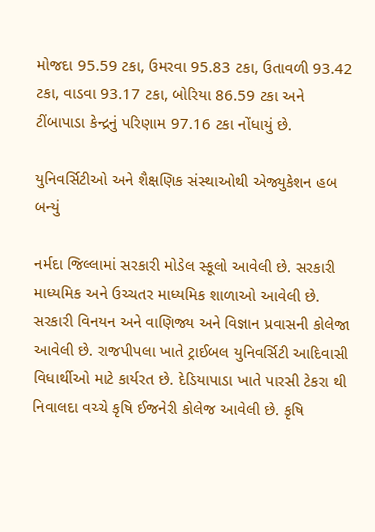મોજદા 95.59 ટકા, ઉમરવા 95.83 ટકા, ઉતાવળી 93.42 ટકા, વાડવા 93.17 ટકા, બોરિયા 86.59 ટકા અને ટીંબાપાડા કેન્દ્રનું પરિણામ 97.16 ટકા નોંધાયું છે.

યુનિવર્સિટીઓ અને શૈક્ષણિક સંસ્થાઓથી એજ્યુકેશન હબ બન્યું

નર્મદા જિલ્લામાં સરકારી મોડેલ સ્કૂલો આવેલી છે. સરકારી માધ્યમિક અને ઉચ્ચતર માધ્યમિક શાળાઓ આવેલી છે. સરકારી વિનયન અને વાણિજ્ય અને વિજ્ઞાન પ્રવાસની કોલેજા આવેલી છે. રાજપીપલા ખાતે ટ્રાઈબલ યુનિવર્સિટી આદિવાસી વિધાર્થીઓ માટે કાર્યરત છે. દેડિયાપાડા ખાતે પારસી ટેકરા થી નિવાલદા વચ્ચે કૃષિ ઈજનેરી કોલેજ આવેલી છે. કૃષિ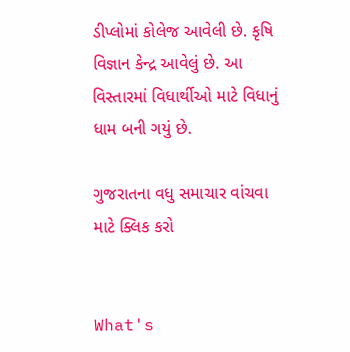ડીપ્લોમાં કોલેજ આવેલી છે. કૃષિ વિજ્ઞાન કેન્દ્ર આવેલું છે. આ વિસ્તારમાં વિધાર્થીઓ માટે વિધાનું ધામ બની ગયું છે.

ગુજરાતના વધુ સમાચાર વાંચવા માટે ક્લિક કરો


What's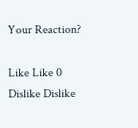Your Reaction?

Like Like 0
Dislike Dislike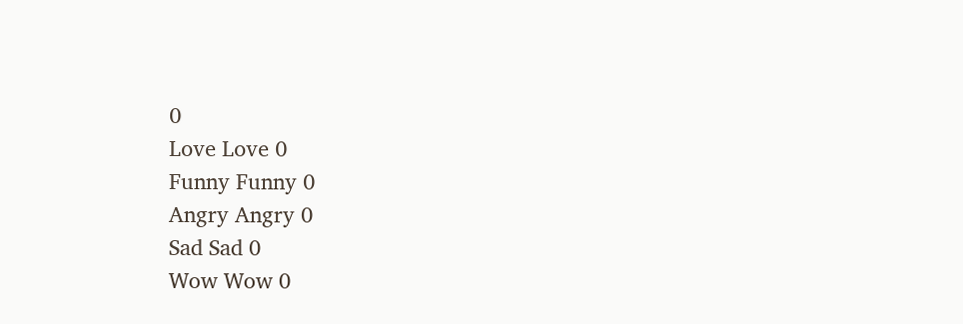0
Love Love 0
Funny Funny 0
Angry Angry 0
Sad Sad 0
Wow Wow 0